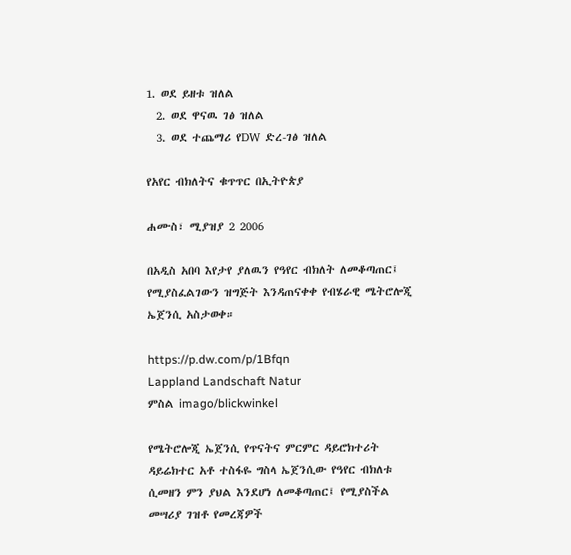1. ወደ ይዘቱ ዝለል
  2. ወደ ዋናዉ ገፅ ዝለል
  3. ወደ ተጨማሪ የDW ድረ-ገፅ ዝለል

የአየር ብክለትና ቁጥጥር በኢትዮጵያ

ሐሙስ፣ ሚያዝያ 2 2006

በአዲስ አበባ እየታየ ያለዉን የዓየር ብክለት ለመቆጣጠር፤ የሚያስፈልገውን ዝግጅት እንዳጠናቀቀ የብሄራዊ ሜትሮሎጂ ኤጀንሲ አስታወቀ።

https://p.dw.com/p/1Bfqn
Lappland Landschaft Natur
ምስል imago/blickwinkel

የሜትሮሎጂ ኤጀንሲ የጥናትና ምርምር ዳይሮክተሪት ዳይሬክተር አቶ ተስፋዬ ግስላ ኤጀንሲው የዓየር ብክለቱ ሲመዘን ምን ያህል እንደሆነ ለመቆጣጠር፤ የሚያስችል መሣሪያ ገዝቶ የመረጃዎች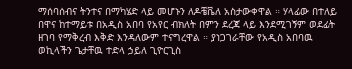ማሰባሰብና ትንተና በማካሄድ ላይ መሆኑን ለዶቼቬለ አስታውቀዋል ። ሃላፊው በተለይ በዋና ከተማይቱ በአዲስ አበባ የአየር ብክለት በምን ደረጃ ላይ እንደሚገኝም ወደፊት ዘገባ የማቅረብ እቅድ እንዳለውም ተናግረዋል ። ያነጋገራቸው የአዲስ አበባዉ ወኪላችን ጌታቸዉ ተድላ ኃይለ ጊዮርጊስ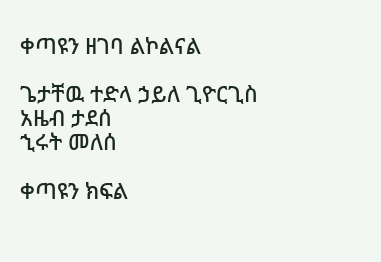ቀጣዩን ዘገባ ልኮልናል

ጌታቸዉ ተድላ ኃይለ ጊዮርጊስ
አዜብ ታደሰ
ኂሩት መለሰ

ቀጣዩን ክፍል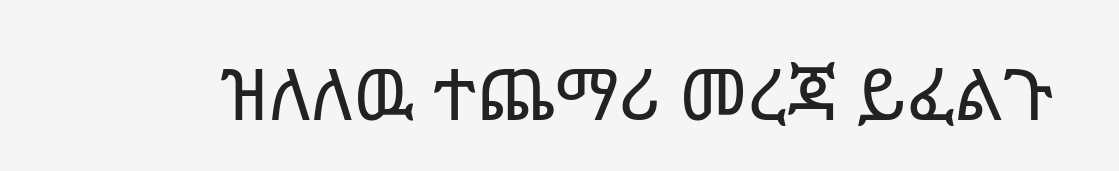ዝለለዉ ተጨማሪ መረጃ ይፈልጉ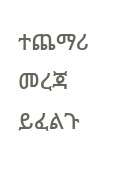ተጨማሪ መረጃ ይፈልጉ